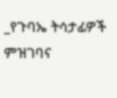_የጉባኤ ትሳታፊዎች ምዝገባና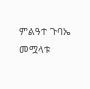ምልዓተ ጉባኤ መሟላቱ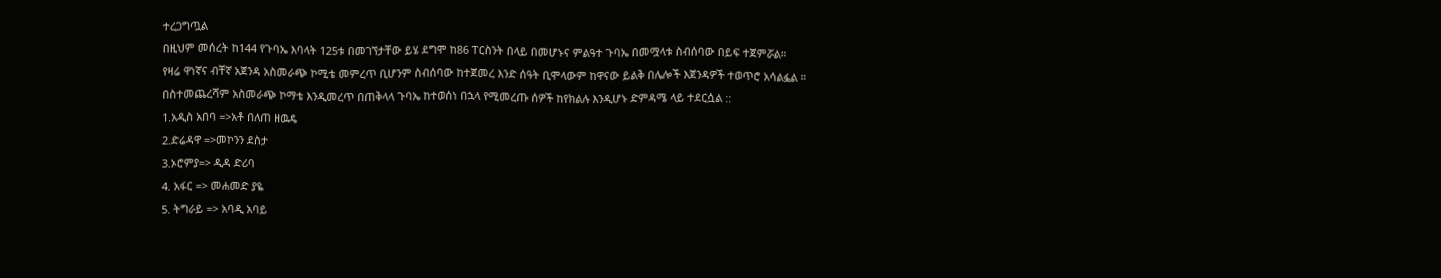ተረጋግጧል
በዚህም መሰረት ከ144 የጉባኤ እባላት 125ቱ በመገኘታቸው ይሄ ደግሞ ከ86 ፐርስንት በላይ በመሆኑና ምልዓተ ጉባኤ በመሟላቱ ስብሰባው በይፍ ተጀምሯል።
የዛሬ ዋነኛና ብቸኛ አጀንዳ አስመራጭ ኮሚቴ መምረጥ ቢሆንም ስብሰባው ከተጀመረ እንድ ሰዓት ቢሞላውም ከዋናው ይልቅ በሌሎች እጀንዳዎች ተወጥሮ አሳልፏል ።
በስተመጨረሻም አስመራጭ ኮማቴ እንዲመረጥ በጠቅላላ ጉባኤ ከተወሰነ በኋላ የሚመረጡ ሰዎች ከየክልሉ እንዲሆኑ ድምዳሜ ላይ ተደርሷል ::
1.አዲስ አበባ =>አቶ በለጠ ዘዉዴ
2.ድሬዳዋ =>መኮንን ደስታ
3.ኦሮምያ=> ዲዳ ድሪባ
4. አፋር => መሐመድ ያዬ
5. ትግራይ => አባዲ አባይ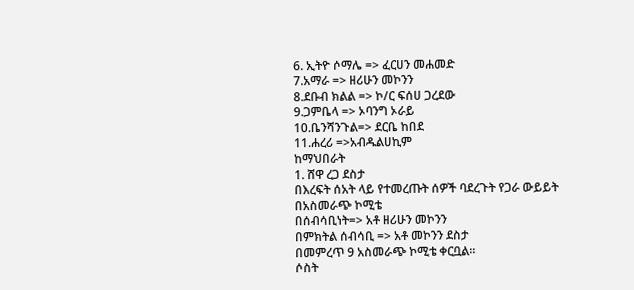6. ኢትዮ ሶማሌ => ፈርሀን መሐመድ
7.አማራ => ዘሪሁን መኮንን
8.ደቡብ ክልል => ኮ/ር ፍሰሀ ጋረደው
9.ጋምቤላ => ኦባንግ ኦራይ
10.ቤንሻንጉል=> ደርቤ ከበደ
11.ሐረሪ =>አብዱልሀኪም
ከማህበራት
1. ሸዋ ረጋ ደስታ
በእረፍት ሰአት ላይ የተመረጡት ሰዎች ባደረጉት የጋራ ውይይት
በአስመራጭ ኮሚቴ
በሰብሳቢነት=> አቶ ዘሪሁን መኮንን
በምክትል ሰብሳቢ => አቶ መኮንን ደስታ
በመምረጥ 9 አስመራጭ ኮሚቴ ቀርቧል።
ሶስት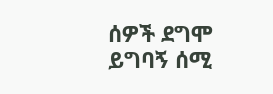ሰዎች ደግሞ ይግባኝ ሰሚ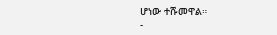ሆነው ተሹመዋል።
-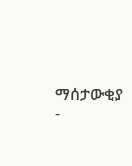ማሰታውቂያ -